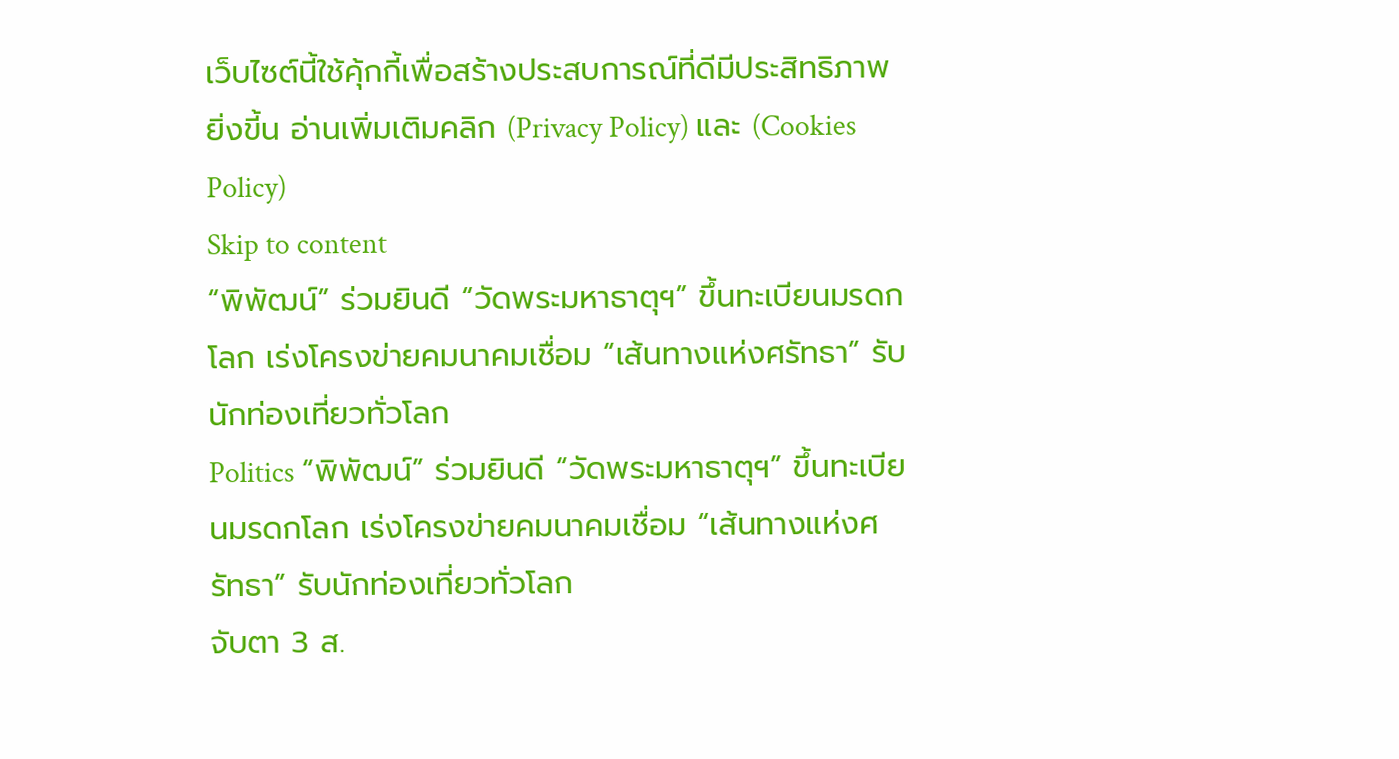เว็บไซต์นี้ใช้คุ้กกี้เพื่อสร้างประสบการณ์ที่ดีมีประสิทธิภาพยิ่งขี้น อ่านเพิ่มเติมคลิก (Privacy Policy) และ (Cookies Policy)
Skip to content
“พิพัฒน์” ร่วมยินดี “วัดพระมหาธาตุฯ” ขึ้นทะเบียนมรดกโลก เร่งโครงข่ายคมนาคมเชื่อม “เส้นทางแห่งศรัทธา” รับนักท่องเที่ยวทั่วโลก
Politics “พิพัฒน์” ร่วมยินดี “วัดพระมหาธาตุฯ” ขึ้นทะเบียนมรดกโลก เร่งโครงข่ายคมนาคมเชื่อม “เส้นทางแห่งศรัทธา” รับนักท่องเที่ยวทั่วโลก
จับตา 3 ส.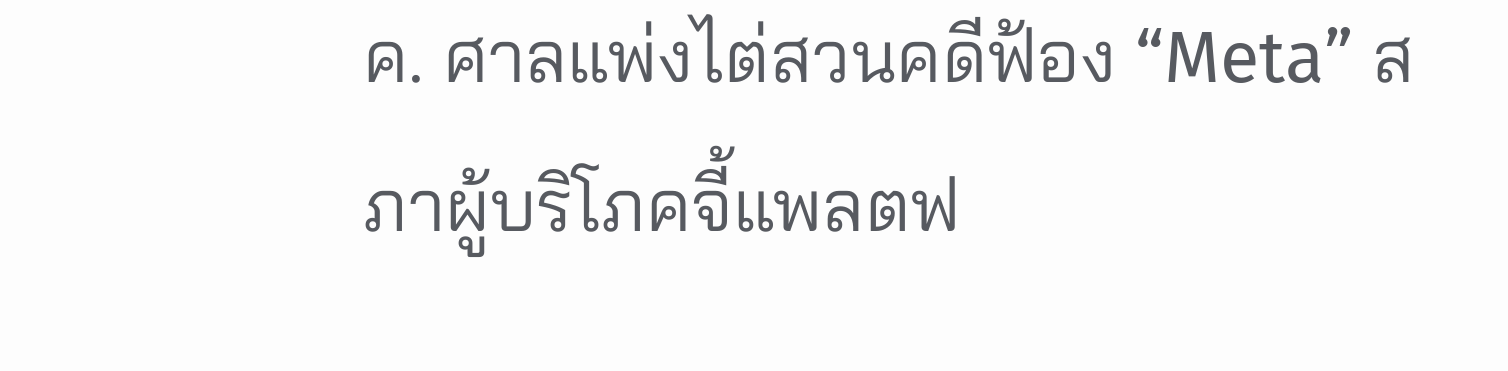ค. ศาลแพ่งไต่สวนคดีฟ้อง “Meta” สภาผู้บริโภคจี้แพลตฟ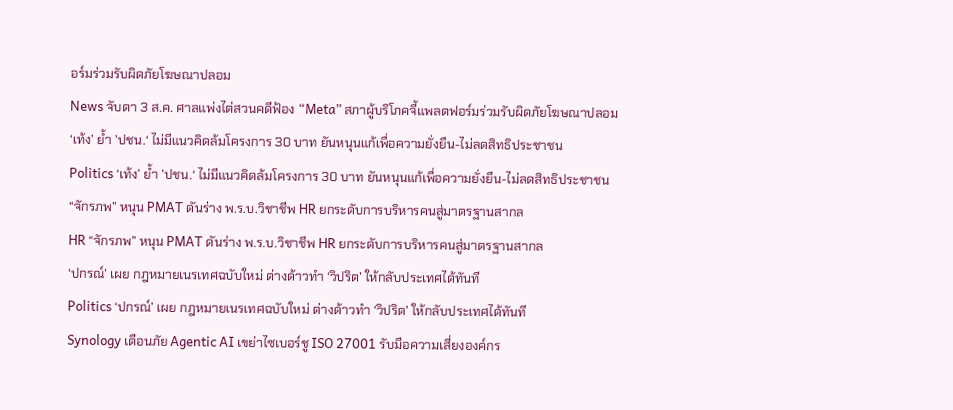อร์มร่วมรับผิดภัยโฆษณาปลอม
News จับตา 3 ส.ค. ศาลแพ่งไต่สวนคดีฟ้อง “Meta” สภาผู้บริโภคจี้แพลตฟอร์มร่วมรับผิดภัยโฆษณาปลอม
‘เท้ง’ ย้ำ ’ปชน.‘ ไม่มีแนวคิดล้มโครงการ 30 บาท ยันหนุนแก้เพื่อความยั่งยืน-ไม่ลดสิทธิประชาชน
Politics ‘เท้ง’ ย้ำ ’ปชน.‘ ไม่มีแนวคิดล้มโครงการ 30 บาท ยันหนุนแก้เพื่อความยั่งยืน-ไม่ลดสิทธิประชาชน
“จักรภพ” หนุน PMAT ดันร่าง พ.ร.บ.วิชาชีพ HR ยกระดับการบริหารคนสู่มาตรฐานสากล
HR “จักรภพ” หนุน PMAT ดันร่าง พ.ร.บ.วิชาชีพ HR ยกระดับการบริหารคนสู่มาตรฐานสากล
‘ปกรณ์’ เผย กฎหมายเนรเทศฉบับใหม่ ต่างด้าวทำ ‘วิปริต’ ให้กลับประเทศได้ทันที
Politics ‘ปกรณ์’ เผย กฎหมายเนรเทศฉบับใหม่ ต่างด้าวทำ ‘วิปริต’ ให้กลับประเทศได้ทันที
Synology เตือนภัย Agentic AI เขย่าไซเบอร์ชู ISO 27001 รับมือความเสี่ยงองค์กร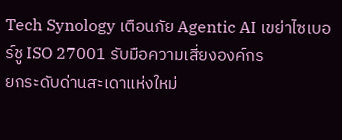Tech Synology เตือนภัย Agentic AI เขย่าไซเบอร์ชู ISO 27001 รับมือความเสี่ยงองค์กร
ยกระดับด่านสะเดาแห่งใหม่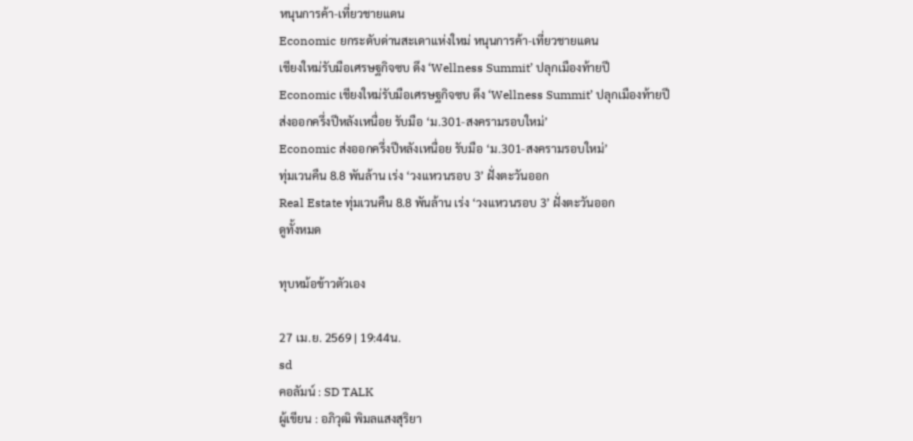หนุนการค้า-เที่ยวชายแดน
Economic ยกระดับด่านสะเดาแห่งใหม่ หนุนการค้า-เที่ยวชายแดน
เชียงใหม่รับมือเศรษฐกิจซบ ดึง ‘Wellness Summit’ ปลุกเมืองท้ายปี
Economic เชียงใหม่รับมือเศรษฐกิจซบ ดึง ‘Wellness Summit’ ปลุกเมืองท้ายปี
ส่งออกครึ่งปีหลังเหนื่อย รับมือ ‘ม.301-สงครามรอบใหม่’
Economic ส่งออกครึ่งปีหลังเหนื่อย รับมือ ‘ม.301-สงครามรอบใหม่’
ทุ่มเวนคืน 8.8 พันล้าน เร่ง ‘วงแหวนรอบ 3’ ฝั่งตะวันออก
Real Estate ทุ่มเวนคืน 8.8 พันล้าน เร่ง ‘วงแหวนรอบ 3’ ฝั่งตะวันออก
ดูทั้งหมด

ทุบหม้อข้าวตัวเอง

27 เม.ย. 2569 | 19:44น.
sd
คอลัมน์ : SD TALK
ผู้เขียน : อภิวุฒิ พิมลแสงสุริยา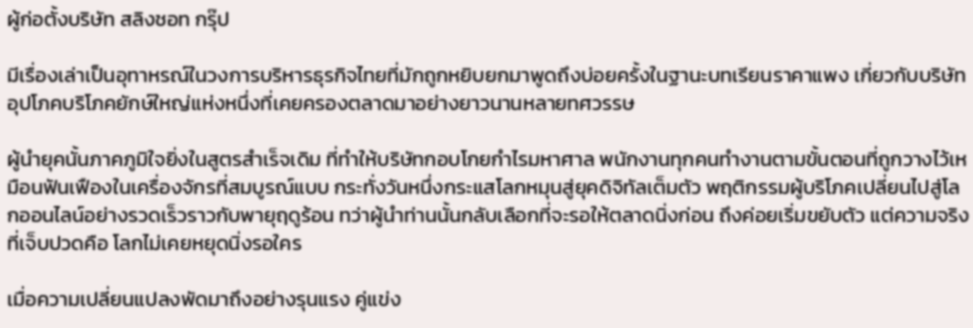ผู้ก่อตั้งบริษัท สลิงชอท กรุ๊ป

มีเรื่องเล่าเป็นอุทาหรณ์ในวงการบริหารธุรกิจไทยที่มักถูกหยิบยกมาพูดถึงบ่อยครั้งในฐานะบทเรียนราคาแพง เกี่ยวกับบริษัทอุปโภคบริโภคยักษ์ใหญ่แห่งหนึ่งที่เคยครองตลาดมาอย่างยาวนานหลายทศวรรษ

ผู้นำยุคนั้นภาคภูมิใจยิ่งในสูตรสำเร็จเดิม ที่ทำให้บริษัทกอบโกยกำไรมหาศาล พนักงานทุกคนทำงานตามขั้นตอนที่ถูกวางไว้เหมือนฟันเฟืองในเครื่องจักรที่สมบูรณ์แบบ กระทั่งวันหนึ่งกระแสโลกหมุนสู่ยุคดิจิทัลเต็มตัว พฤติกรรมผู้บริโภคเปลี่ยนไปสู่โลกออนไลน์อย่างรวดเร็วราวกับพายุฤดูร้อน ทว่าผู้นำท่านนั้นกลับเลือกที่จะรอให้ตลาดนิ่งก่อน ถึงค่อยเริ่มขยับตัว แต่ความจริงที่เจ็บปวดคือ โลกไม่เคยหยุดนิ่งรอใคร

เมื่อความเปลี่ยนแปลงพัดมาถึงอย่างรุนแรง คู่แข่ง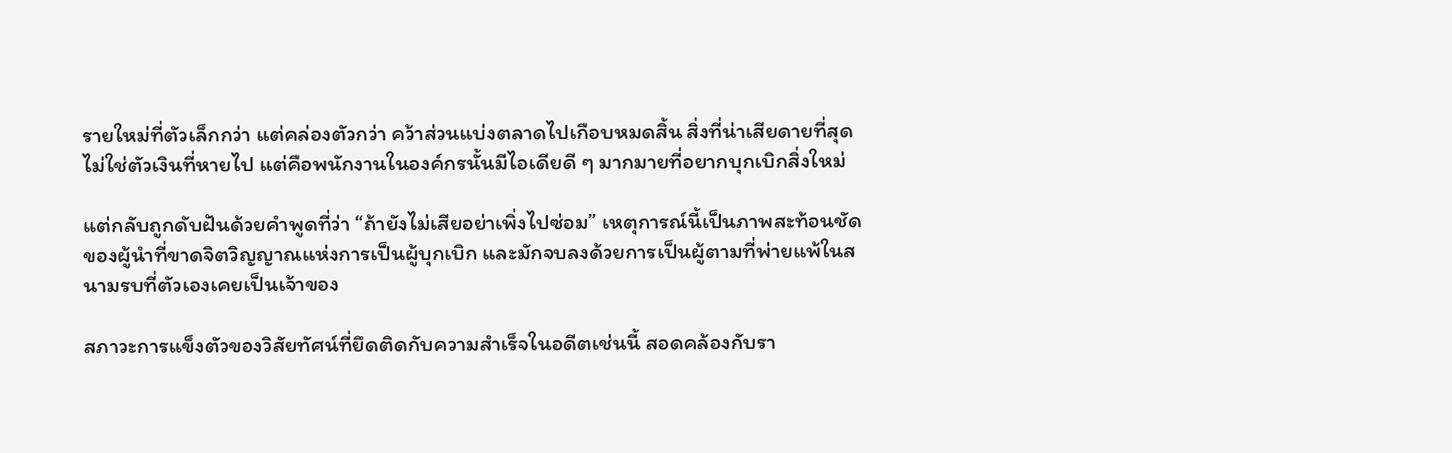รายใหม่ที่ตัวเล็กกว่า แต่คล่องตัวกว่า คว้าส่วนแบ่งตลาดไปเกือบหมดสิ้น สิ่งที่น่าเสียดายที่สุดไม่ใช่ตัวเงินที่หายไป แต่คือพนักงานในองค์กรนั้นมีไอเดียดี ๆ มากมายที่อยากบุกเบิกสิ่งใหม่

แต่กลับถูกดับฝันด้วยคำพูดที่ว่า “ถ้ายังไม่เสียอย่าเพิ่งไปซ่อม” เหตุการณ์นี้เป็นภาพสะท้อนชัดของผู้นำที่ขาดจิตวิญญาณแห่งการเป็นผู้บุกเบิก และมักจบลงด้วยการเป็นผู้ตามที่พ่ายแพ้ในสนามรบที่ตัวเองเคยเป็นเจ้าของ

สภาวะการแข็งตัวของวิสัยทัศน์ที่ยึดติดกับความสำเร็จในอดีตเช่นนี้ สอดคล้องกับรา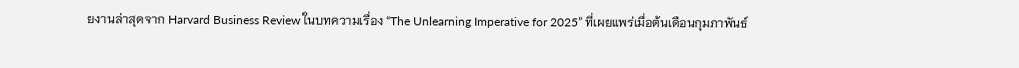ยงานล่าสุดจาก Harvard Business Review ในบทความเรื่อง “The Unlearning Imperative for 2025” ที่เผยแพร่เมื่อต้นเดือนกุมภาพันธ์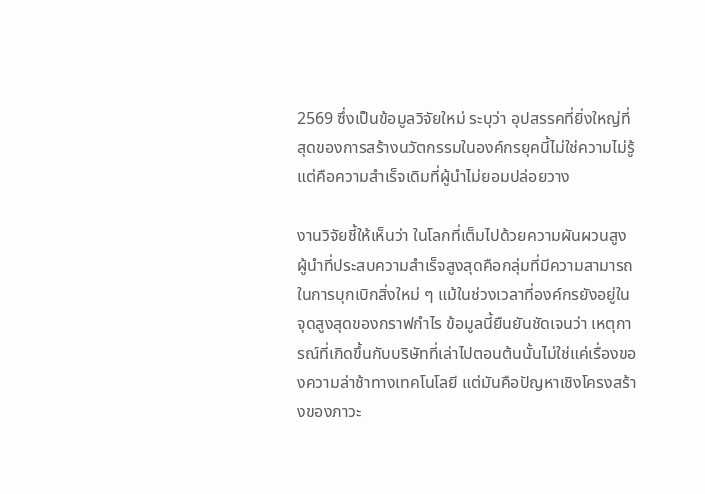2569 ซึ่งเป็นข้อมูลวิจัยใหม่ ระบุว่า อุปสรรคที่ยิ่งใหญ่ที่สุดของการสร้างนวัตกรรมในองค์กรยุคนี้ไม่ใช่ความไม่รู้ แต่คือความสำเร็จเดิมที่ผู้นำไม่ยอมปล่อยวาง

งานวิจัยชี้ให้เห็นว่า ในโลกที่เต็มไปด้วยความผันผวนสูง ผู้นำที่ประสบความสำเร็จสูงสุดคือกลุ่มที่มีความสามารถในการบุกเบิกสิ่งใหม่ ๆ แม้ในช่วงเวลาที่องค์กรยังอยู่ในจุดสูงสุดของกราฟกำไร ข้อมูลนี้ยืนยันชัดเจนว่า เหตุการณ์ที่เกิดขึ้นกับบริษัทที่เล่าไปตอนต้นนั้นไม่ใช่แค่เรื่องของความล่าช้าทางเทคโนโลยี แต่มันคือปัญหาเชิงโครงสร้างของภาวะ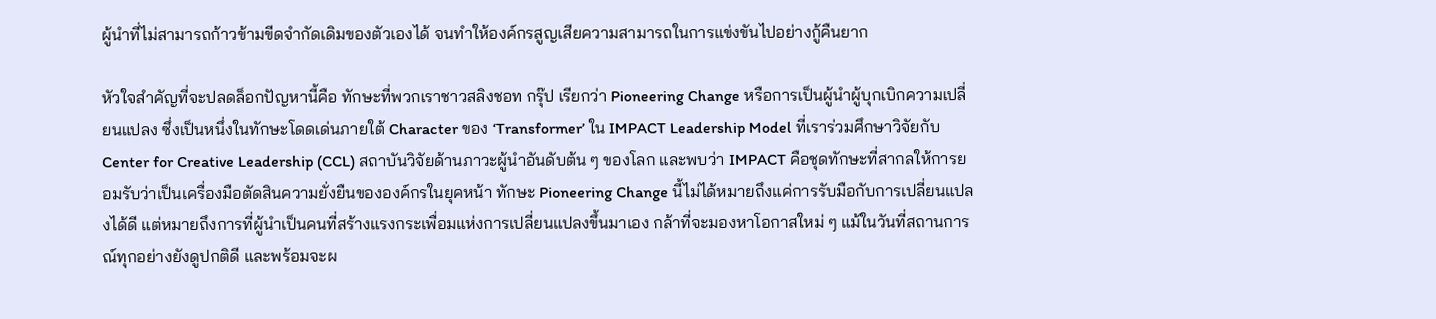ผู้นำที่ไม่สามารถก้าวข้ามขีดจำกัดเดิมของตัวเองได้ จนทำให้องค์กรสูญเสียความสามารถในการแข่งขันไปอย่างกู้คืนยาก

หัวใจสำคัญที่จะปลดล็อกปัญหานี้คือ ทักษะที่พวกเราชาวสลิงชอท กรุ๊ป เรียกว่า Pioneering Change หรือการเป็นผู้นำผู้บุกเบิกความเปลี่ยนแปลง ซึ่งเป็นหนึ่งในทักษะโดดเด่นภายใต้ Character ของ ‘Transformer’ ใน IMPACT Leadership Model ที่เราร่วมศึกษาวิจัยกับ Center for Creative Leadership (CCL) สถาบันวิจัยด้านภาวะผู้นำอันดับต้น ๆ ของโลก และพบว่า IMPACT คือชุดทักษะที่สากลให้การยอมรับว่าเป็นเครื่องมือตัดสินความยั่งยืนขององค์กรในยุคหน้า ทักษะ Pioneering Change นี้ไม่ได้หมายถึงแค่การรับมือกับการเปลี่ยนแปลงได้ดี แต่หมายถึงการที่ผู้นำเป็นคนที่สร้างแรงกระเพื่อมแห่งการเปลี่ยนแปลงขึ้นมาเอง กล้าที่จะมองหาโอกาสใหม่ ๆ แม้ในวันที่สถานการณ์ทุกอย่างยังดูปกติดี และพร้อมจะผ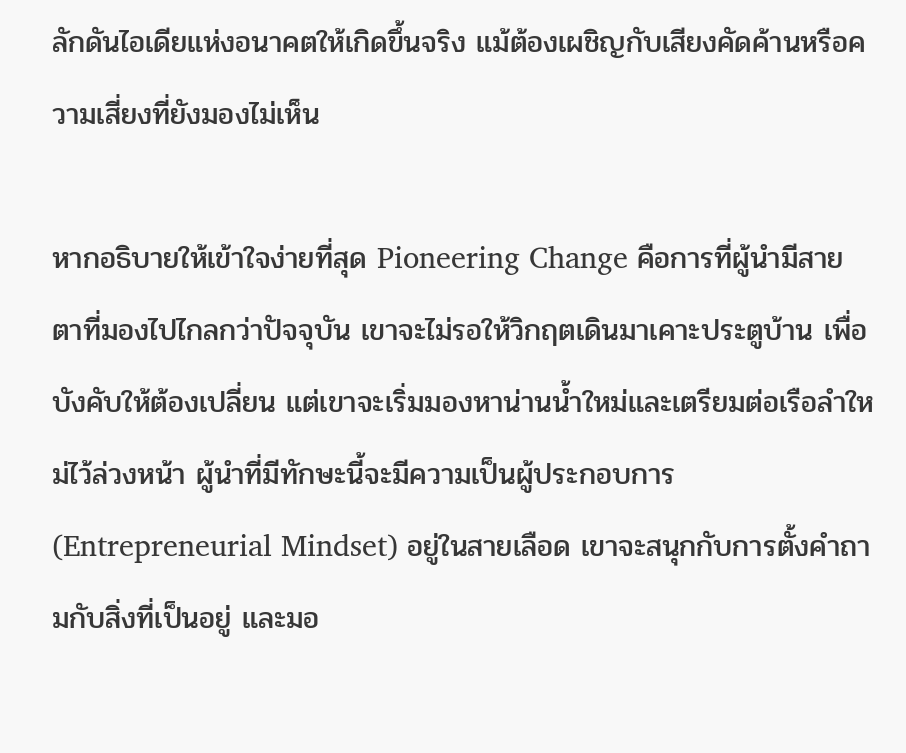ลักดันไอเดียแห่งอนาคตให้เกิดขึ้นจริง แม้ต้องเผชิญกับเสียงคัดค้านหรือความเสี่ยงที่ยังมองไม่เห็น

หากอธิบายให้เข้าใจง่ายที่สุด Pioneering Change คือการที่ผู้นำมีสายตาที่มองไปไกลกว่าปัจจุบัน เขาจะไม่รอให้วิกฤตเดินมาเคาะประตูบ้าน เพื่อบังคับให้ต้องเปลี่ยน แต่เขาจะเริ่มมองหาน่านน้ำใหม่และเตรียมต่อเรือลำใหม่ไว้ล่วงหน้า ผู้นำที่มีทักษะนี้จะมีความเป็นผู้ประกอบการ (Entrepreneurial Mindset) อยู่ในสายเลือด เขาจะสนุกกับการตั้งคำถามกับสิ่งที่เป็นอยู่ และมอ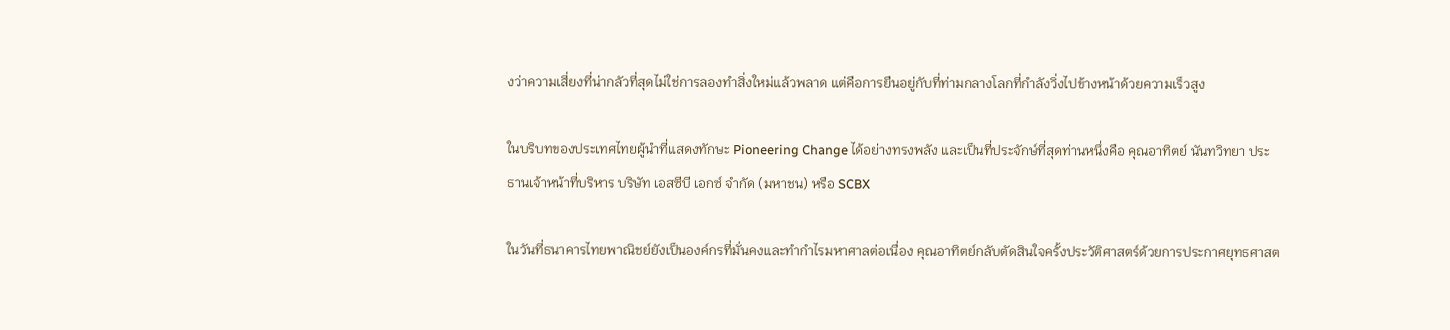งว่าความเสี่ยงที่น่ากลัวที่สุดไม่ใช่การลองทำสิ่งใหม่แล้วพลาด แต่คือการยืนอยู่กับที่ท่ามกลางโลกที่กำลังวิ่งไปข้างหน้าด้วยความเร็วสูง

ในบริบทของประเทศไทยผู้นำที่แสดงทักษะ Pioneering Change ได้อย่างทรงพลัง และเป็นที่ประจักษ์ที่สุดท่านหนึ่งคือ คุณอาทิตย์ นันทวิทยา ประธานเจ้าหน้าที่บริหาร บริษัท เอสซีบี เอกซ์ จำกัด (มหาชน) หรือ SCBX

ในวันที่ธนาคารไทยพาณิชย์ยังเป็นองค์กรที่มั่นคงและทำกำไรมหาศาลต่อเนื่อง คุณอาทิตย์กลับตัดสินใจครั้งประวัติศาสตร์ด้วยการประกาศยุทธศาสต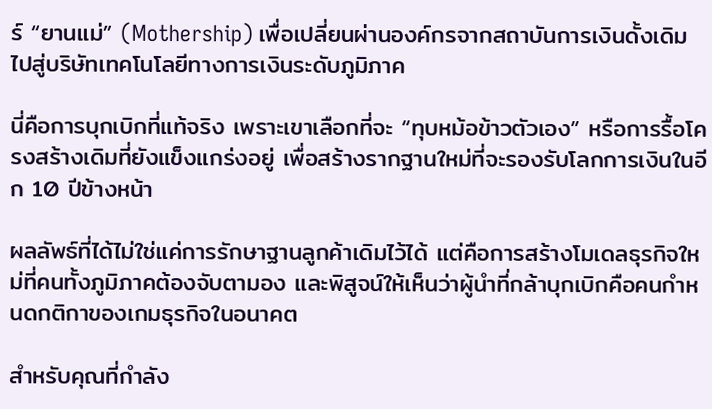ร์ “ยานแม่” (Mothership) เพื่อเปลี่ยนผ่านองค์กรจากสถาบันการเงินดั้งเดิมไปสู่บริษัทเทคโนโลยีทางการเงินระดับภูมิภาค

นี่คือการบุกเบิกที่แท้จริง เพราะเขาเลือกที่จะ “ทุบหม้อข้าวตัวเอง” หรือการรื้อโครงสร้างเดิมที่ยังแข็งแกร่งอยู่ เพื่อสร้างรากฐานใหม่ที่จะรองรับโลกการเงินในอีก 10 ปีข้างหน้า

ผลลัพธ์ที่ได้ไม่ใช่แค่การรักษาฐานลูกค้าเดิมไว้ได้ แต่คือการสร้างโมเดลธุรกิจใหม่ที่คนทั้งภูมิภาคต้องจับตามอง และพิสูจน์ให้เห็นว่าผู้นำที่กล้าบุกเบิกคือคนกำหนดกติกาของเกมธุรกิจในอนาคต

สำหรับคุณที่กำลัง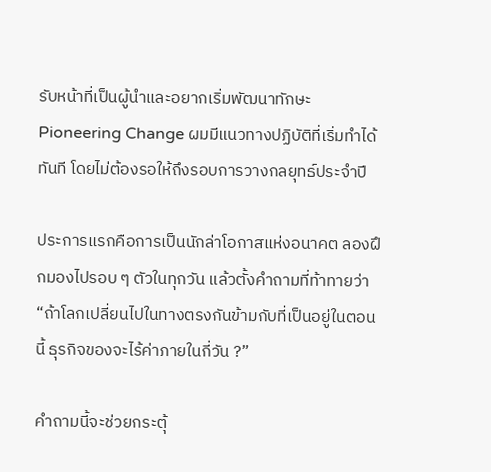รับหน้าที่เป็นผู้นำและอยากเริ่มพัฒนาทักษะ Pioneering Change ผมมีแนวทางปฏิบัติที่เริ่มทำได้ทันที โดยไม่ต้องรอให้ถึงรอบการวางกลยุทธ์ประจำปี

ประการแรกคือการเป็นนักล่าโอกาสแห่งอนาคต ลองฝึกมองไปรอบ ๆ ตัวในทุกวัน แล้วตั้งคำถามที่ท้าทายว่า “ถ้าโลกเปลี่ยนไปในทางตรงกันข้ามกับที่เป็นอยู่ในตอนนี้ ธุรกิจของจะไร้ค่าภายในกี่วัน ?”

คำถามนี้จะช่วยกระตุ้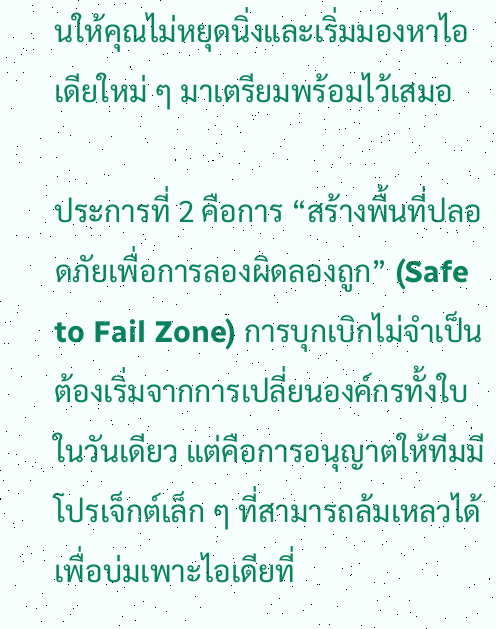นให้คุณไม่หยุดนิ่งและเริ่มมองหาไอเดียใหม่ ๆ มาเตรียมพร้อมไว้เสมอ

ประการที่ 2 คือการ “สร้างพื้นที่ปลอดภัยเพื่อการลองผิดลองถูก” (Safe to Fail Zone) การบุกเบิกไม่จำเป็นต้องเริ่มจากการเปลี่ยนองค์กรทั้งใบในวันเดียว แต่คือการอนุญาตให้ทีมมีโปรเจ็กต์เล็ก ๆ ที่สามารถล้มเหลวได้ เพื่อบ่มเพาะไอเดียที่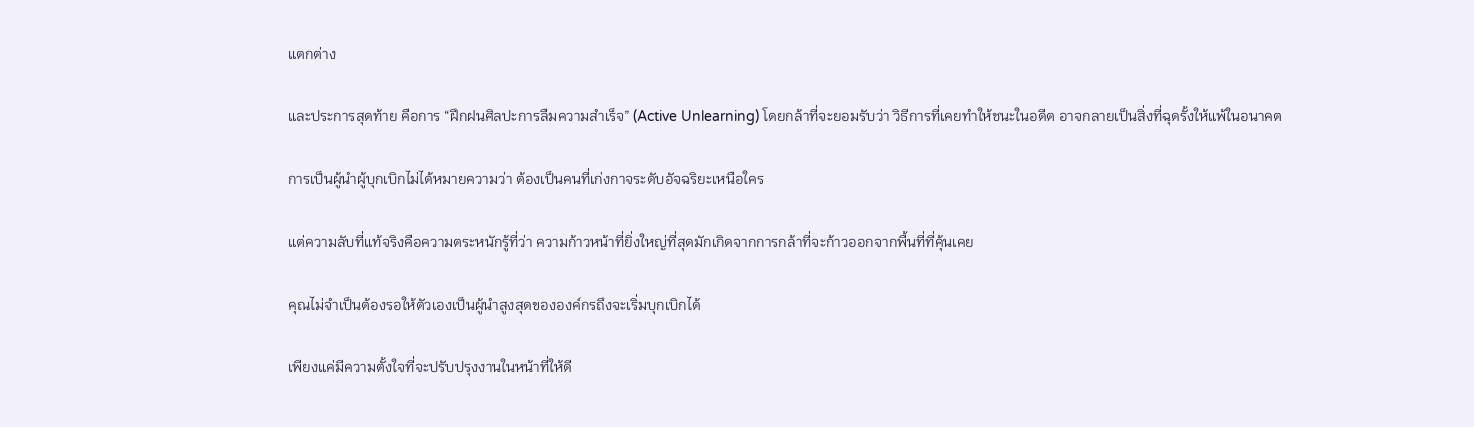แตกต่าง

และประการสุดท้าย คือการ “ฝึกฝนศิลปะการลืมความสำเร็จ” (Active Unlearning) โดยกล้าที่จะยอมรับว่า วิธีการที่เคยทำให้ชนะในอดีต อาจกลายเป็นสิ่งที่ฉุดรั้งให้แพ้ในอนาคต

การเป็นผู้นำผู้บุกเบิกไม่ได้หมายความว่า ต้องเป็นคนที่เก่งกาจระดับอัจฉริยะเหนือใคร

แต่ความลับที่แท้จริงคือความตระหนักรู้ที่ว่า ความก้าวหน้าที่ยิ่งใหญ่ที่สุดมักเกิดจากการกล้าที่จะก้าวออกจากพื้นที่ที่คุ้นเคย

คุณไม่จำเป็นต้องรอให้ตัวเองเป็นผู้นำสูงสุดขององค์กรถึงจะเริ่มบุกเบิกได้

เพียงแค่มีความตั้งใจที่จะปรับปรุงงานในหน้าที่ให้ดี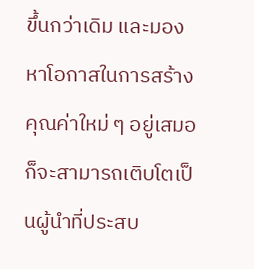ขึ้นกว่าเดิม และมองหาโอกาสในการสร้างคุณค่าใหม่ ๆ อยู่เสมอ ก็จะสามารถเติบโตเป็นผู้นำที่ประสบ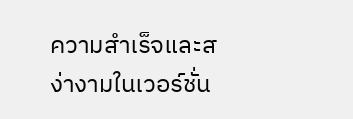ความสำเร็จและสง่างามในเวอร์ชั่น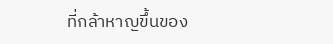ที่กล้าหาญขึ้นของ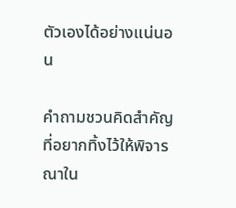ตัวเองได้อย่างแน่นอน

คำถามชวนคิดสำคัญที่อยากทิ้งไว้ให้พิจารณาใน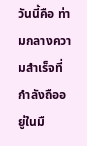วันนี้คือ ท่ามกลางความสำเร็จที่กำลังถืออยู่ในมื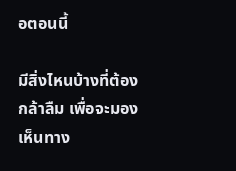อตอนนี้

มีสิ่งไหนบ้างที่ต้องกล้าลืม เพื่อจะมองเห็นทาง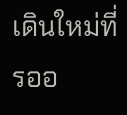เดินใหม่ที่รออ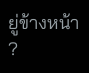ยู่ข้างหน้า ?